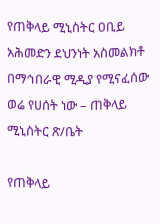የጠቅላይ ሚኒስትር ዐቢይ አሕመድን ደህንነት አስመልክቶ በማኅበራዊ ሚዲያ የሚናፈሰው ወሬ የሀሰት ነው – ጠቅላይ ሚኒስትር ጽ/ቤት

የጠቅላይ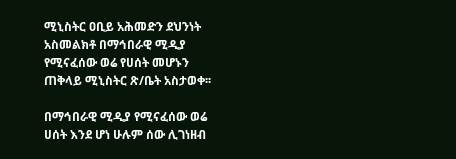ሚኒስትር ዐቢይ አሕመድን ደህንነት አስመልክቶ በማኅበራዊ ሚዲያ የሚናፈሰው ወሬ የሀሰት መሆኑን ጠቅላይ ሚኒስትር ጽ/ቤት አስታወቀ፡፡

በማኅበራዊ ሚዲያ የሚናፈሰው ወሬ ሀሰት እንደ ሆነ ሁሉም ሰው ሊገነዘብ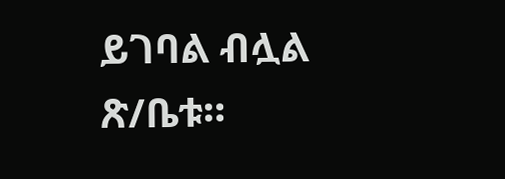ይገባል ብሏል ጽ/ቤቱ።